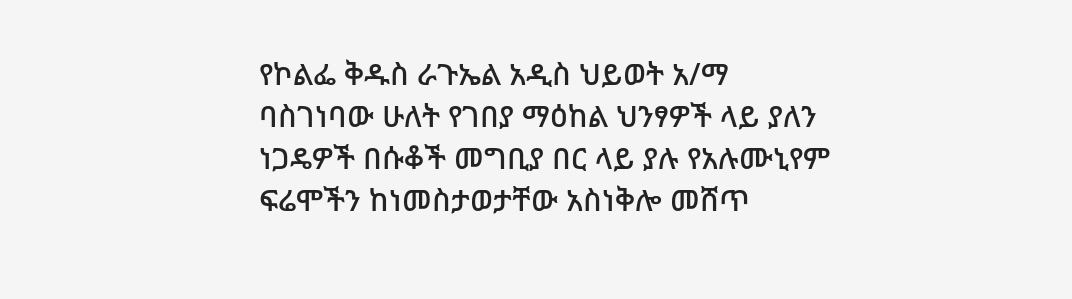የኮልፌ ቅዱስ ራጉኤል አዲስ ህይወት አ/ማ ባስገነባው ሁለት የገበያ ማዕከል ህንፃዎች ላይ ያለን ነጋዴዎች በሱቆች መግቢያ በር ላይ ያሉ የአሉሙኒየም ፍሬሞችን ከነመስታወታቸው አስነቅሎ መሸጥ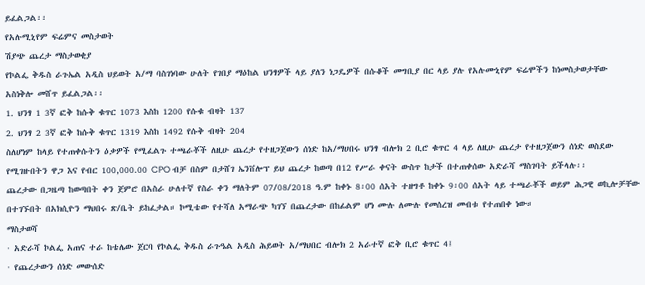ይፈልጋል፡፡
የአሉሚኒየም ፍሬምና መስታወት
ሽያጭ ጨረታ ማስታወቂያ
የኮልፌ ቅዱስ ራጉኤል አዲስ ህይወት አ/ማ ባስገነባው ሁለት የገበያ ማዕከል ህንፃዎች ላይ ያለን ነጋዴዎች በሱቆች መግቢያ በር ላይ ያሉ የአሉሙኒየም ፍሬሞችን ከነመስታወታቸው አስነቅሎ መሸጥ ይፈልጋል፡፡
1. ህንፃ 1 3ኛ ፎቅ ከሱቅ ቁጥር 1073 እስከ 1200 የሱቁ ብዛት 137
2. ህንፃ 2 3ኛ ፎቅ ከሱቅ ቁጥር 1319 እስከ 1492 የሱቅ ብዛት 204
ስለሆነም ከላይ የተጠቀሱትን ዕቃዎች የሚፈልጉ ተጫራቾች ለዚሁ ጨረታ የተዘጋጀውን ሰነድ ከአ/ማሀበሩ ህንፃ ብሎክ 2 ቢሮ ቁጥር 4 ላይ ለዚሁ ጨረታ የተዘጋጀውን ሰነድ ወስደው የሚገዙበትን ዋጋ እና የብር 100,000.00 CPO ብቻ በስም በታሸገ ኤንቨሎፕ ይህ ጨረታ ከወጣ በ12 የሥራ ቀናት ውስጥ ከታች በተጠቀሰው አድራሻ ማስገባት ይችላሉ፡፡
ጨረታው በጋዜጣ ከወጣበት ቀን ጀምሮ በአስራ ሁለተኛ የስራ ቀን ማለትም 07/08/2018 ዓ.ም ከቀኑ 8፡00 ሰአት ተዘግቶ ከቀኑ 9፡00 ሰአት ላይ ተጫራቾች ወይም ሕጋዊ ወኪሎቻቸው በተገኙበት በአክሲዮን ማህበሩ ጽ/ቤት ይከፈታል። ኮሚቴው የተሻለ አማራጭ ካገኘ በጨረታው በከፊልም ሆነ ሙሉ ለሙሉ የመሰረዝ መብቱ የተጠበቀ ነው።
ማስታወሻ
· አድራሻ ኮልፌ አጠና ተራ ከቴሌው ጀርባ የኮልፌ ቅዱስ ራጉዔል አዲስ ሕይወት አ/ማህበር ብሎክ 2 አራተኛ ፎቅ ቢሮ ቁጥር 4፤
· የጨረታውን ሰነድ መውሰድ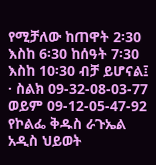የሚቻለው ከጠዋት 2፡30 እስከ 6፡30 ከሰዓት 7፡30 እስከ 10፡30 ብቻ ይሆናል፤
· ስልክ 09-32-08-03-77 ወይም 09-12-05-47-92
የኮልፌ ቅዱስ ራጉኤል አዲስ ህይወት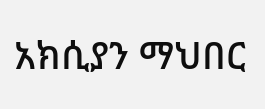አክሲያን ማህበር